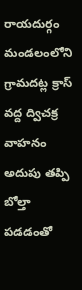రాయదుర్గం మండలంలోని గ్రామదట్ల క్రాస్ వద్ద ద్విచక్ర వాహనం అదుపు తప్పి బోల్తా పడడంతో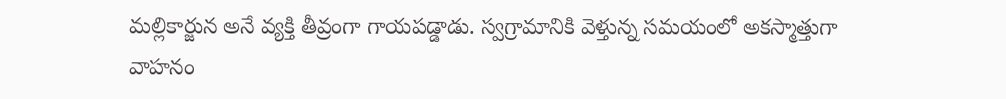మల్లికార్జున అనే వ్యక్తి తీవ్రంగా గాయపడ్డాడు. స్వగ్రామానికి వెళ్తున్న సమయంలో అకస్మాత్తుగా వాహనం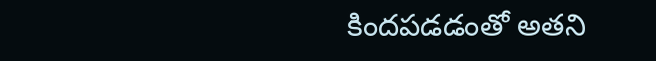కిందపడడంతో అతని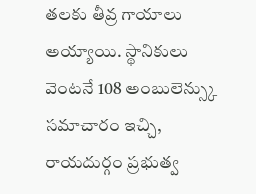తలకు తీవ్ర గాయాలు అయ్యాయి. స్థానికులు వెంటనే 108 అంబులెన్స్కు సమాచారం ఇచ్చి, రాయదుర్గం ప్రభుత్వ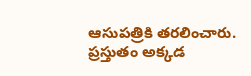ఆసుపత్రికి తరలించారు. ప్రస్తుతం అక్కడ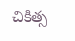చికిత్స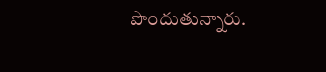పొందుతున్నారు.